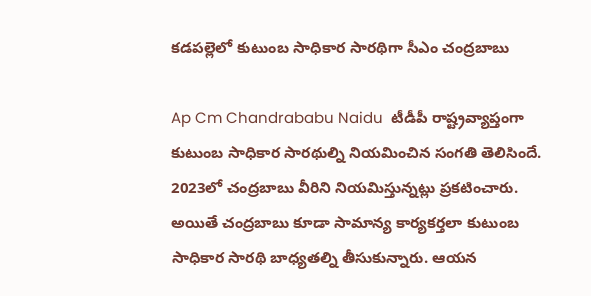కడపల్లెలో కుటుంబ సాధికార సారథిగా సీఎం చంద్రబాబు

Ap Cm Chandrababu Naidu  టీడీపీ రాష్ట్రవ్యాప్తంగా కుటుంబ సాధికార సారథుల్ని నియమించిన సంగతి తెలిసిందే. 2023లో చంద్రబాబు వీరిని నియమిస్తున్నట్లు ప్రకటించారు. అయితే చంద్రబాబు కూడా సామాన్య కార్యకర్తలా కుటుంబ సాధికార సారథి బాధ్యతల్ని తీసుకున్నారు. ఆయన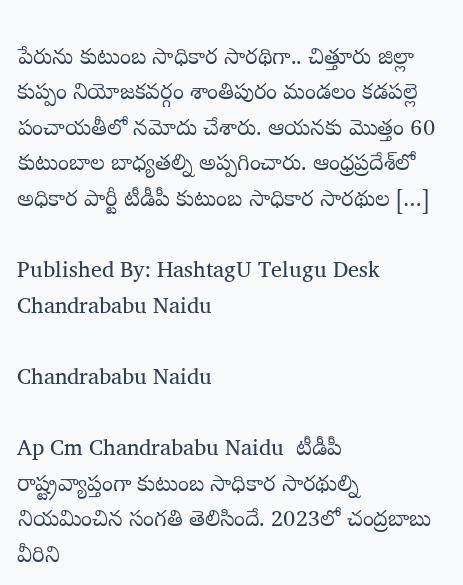పేరును కుటుంబ సాధికార సారథిగా.. చిత్తూరు జిల్లా కుప్పం నియోజకవర్గం శాంతిపురం మండలం కడపల్లె పంచాయతీలో నమోదు చేశారు. ఆయనకు మొత్తం 60 కుటుంబాల బాధ్యతల్ని అప్పగించారు. ఆంధ్రప్రదేశ్‌లో అధికార పార్టీ టీడీపీ కుటుంబ సాధికార సారథుల […]

Published By: HashtagU Telugu Desk
Chandrababu Naidu

Chandrababu Naidu

Ap Cm Chandrababu Naidu  టీడీపీ రాష్ట్రవ్యాప్తంగా కుటుంబ సాధికార సారథుల్ని నియమించిన సంగతి తెలిసిందే. 2023లో చంద్రబాబు వీరిని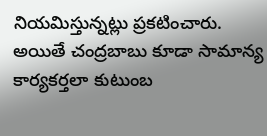నియమిస్తున్నట్లు ప్రకటించారు. అయితే చంద్రబాబు కూడా సామాన్య కార్యకర్తలా కుటుంబ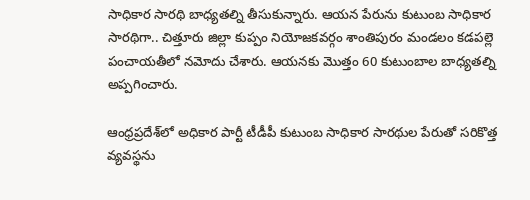సాధికార సారథి బాధ్యతల్ని తీసుకున్నారు. ఆయన పేరును కుటుంబ సాధికార సారథిగా.. చిత్తూరు జిల్లా కుప్పం నియోజకవర్గం శాంతిపురం మండలం కడపల్లె పంచాయతీలో నమోదు చేశారు. ఆయనకు మొత్తం 60 కుటుంబాల బాధ్యతల్ని అప్పగించారు.

ఆంధ్రప్రదేశ్‌లో అధికార పార్టీ టీడీపీ కుటుంబ సాధికార సారథుల పేరుతో సరికొత్త వ్యవస్థను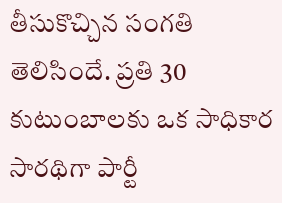తీసుకొచ్చిన సంగతి తెలిసిందే. ప్రతి 30 కుటుంబాలకు ఒక సాధికార సారథిగా పార్టీ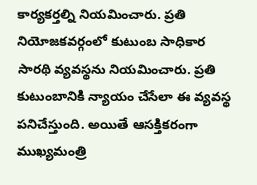కార్యకర్తల్ని నియమించారు. ప్రతి నియోజకవర్గంలో కుటుంబ సాధికార సారథి వ్యవస్థను నియమించారు. ప్రతి కుటుంబానికి న్యాయం చేసేలా ఈ వ్యవస్థ పనిచేస్తుంది. అయితే ఆసక్తికరంగా ముఖ్యమంత్రి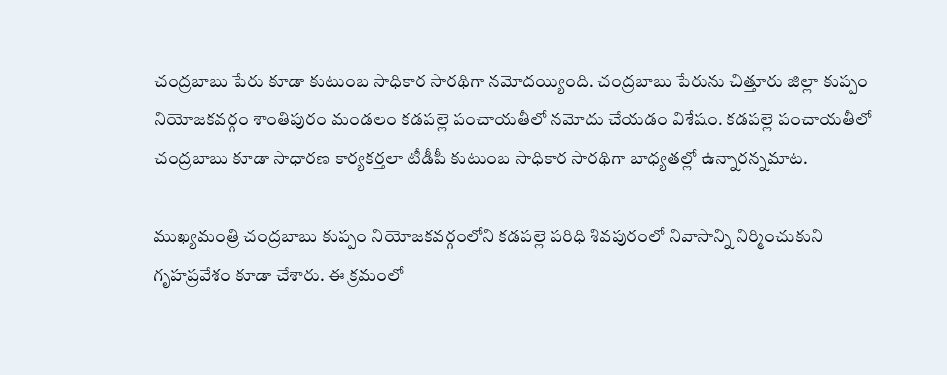చంద్రబాబు పేరు కూడా కుటుంబ సాధికార సారథిగా నమోదయ్యింది. చంద్రబాబు పేరును చిత్తూరు జిల్లా కుప్పం నియోజకవర్గం శాంతిపురం మండలం కడపల్లె పంచాయతీలో నమోదు చేయడం విశేషం. కడపల్లె పంచాయతీలో చంద్రబాబు కూడా సాధారణ కార్యకర్తలా టీడీపీ కుటుంబ సాధికార సారథిగా బాధ్యతల్లో ఉన్నారన్నమాట.

ముఖ్యమంత్రి చంద్రబాబు కుప్పం నియోజకవర్గంలోని కడపల్లె పరిధి శివపురంలో నివాసాన్ని నిర్మించుకుని గృహప్రవేశం కూడా చేశారు. ఈ క్రమంలో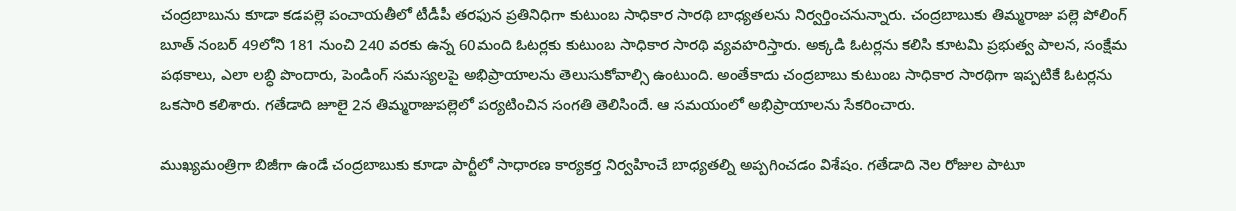చంద్రబాబును కూడా కడపల్లె పంచాయతీలో టీడీపీ తరఫున ప్రతినిధిగా కుటుంబ సాధికార సారథి బాధ్యతలను నిర్వర్తించనున్నారు. చంద్రబాబుకు తిమ్మరాజు పల్లె పోలింగ్ బూత్ నంబర్ 49లోని 181 నుంచి 240 వరకు ఉన్న 60మంది ఓటర్లకు కుటుంబ సాధికార సారథి వ్యవహరిస్తారు. అక్కడి ఓటర్లను కలిసి కూటమి ప్రభుత్వ పాలన, సంక్షేమ పథకాలు, ఎలా లబ్ధి పొందారు, పెండింగ్‌ సమస్యలపై అభిప్రాయాలను తెలుసుకోవాల్సి ఉంటుంది. అంతేకాదు చంద్రబాబు కుటుంబ సాధికార సారథిగా ఇప్పటికే ఓటర్లను ఒకసారి కలిశారు. గతేడాది జూలై 2న తిమ్మరాజుపల్లెలో పర్యటించిన సంగతి తెలిసిందే. ఆ సమయంలో అభిప్రాయాలను సేకరించారు.

ముఖ్యమంత్రిగా బిజీగా ఉండే చంద్రబాబుకు కూడా పార్టీలో సాధారణ కార్యకర్త నిర్వహించే బాధ్యతల్ని అప్పగించడం విశేషం. గతేడాది నెల రోజుల పాటూ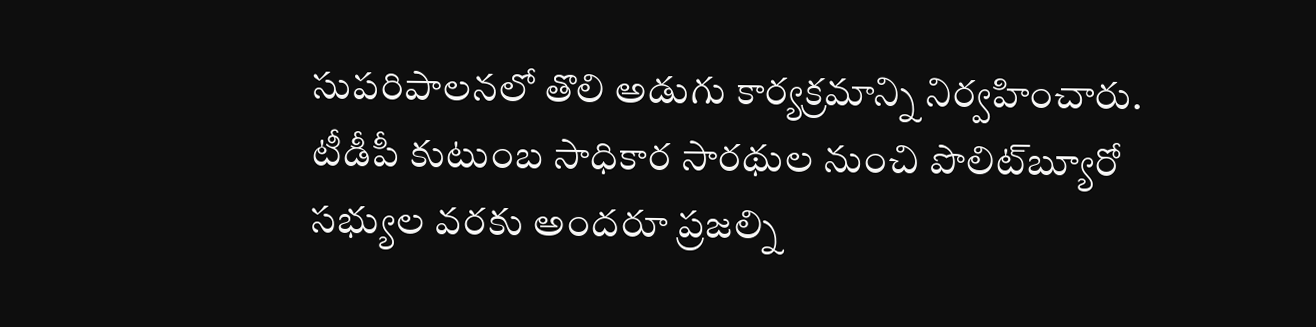సుపరిపాలనలో తొలి అడుగు కార్యక్రమాన్ని నిర్వహించారు. టీడీపీ కుటుంబ సాధికార సారథుల నుంచి పొలిట్‌బ్యూరో సభ్యుల వరకు అందరూ ప్రజల్ని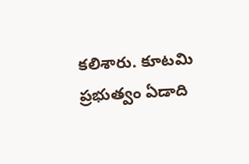కలిశారు. కూటమి ప్రభుత్వం ఏడాది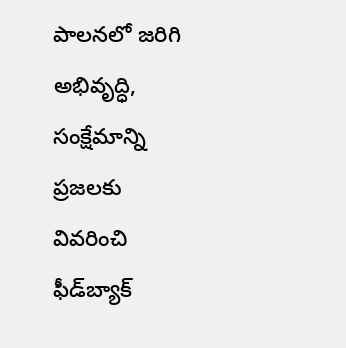పాలనలో జరిగి అభివృద్ధి, సంక్షేమాన్ని ప్రజలకు వివరించి ఫీడ్‌బ్యాక్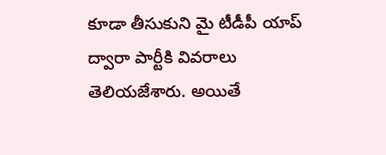కూడా తీసుకుని మై టీడీపీ యాప్ ద్వారా పార్టీకి వివరాలు తెలియజేశారు. అయితే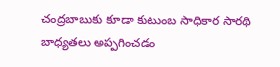చంద్రబాబుకు కూడా కుటుంబ సాధికార సారథి బాధ్యతలు అప్పగించడం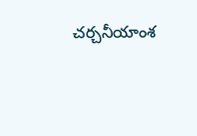చర్చనీయాంశ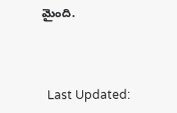మైంది.



  Last Updated: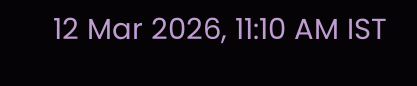12 Mar 2026, 11:10 AM IST